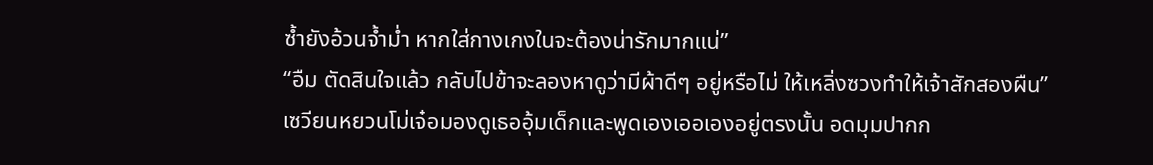ซ้ำยังอ้วนจ้ำม่ำ หากใส่กางเกงในจะต้องน่ารักมากแน่”
“อืม ตัดสินใจแล้ว กลับไปข้าจะลองหาดูว่ามีผ้าดีๆ อยู่หรือไม่ ให้เหลิ่งซวงทำให้เจ้าสักสองผืน”
เซวียนหยวนโม่เจ๋อมองดูเธออุ้มเด็กและพูดเองเออเองอยู่ตรงนั้น อดมุมปากก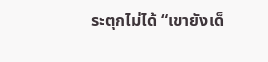ระตุกไม่ได้ “เขายังเด็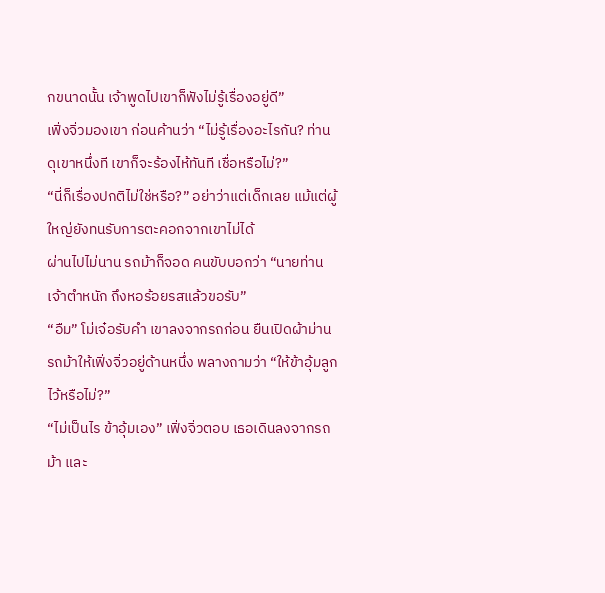กขนาดนั้น เจ้าพูดไปเขาก็ฟังไม่รู้เรื่องอยู่ดี”
เฟิ่งจิ่วมองเขา ก่อนค้านว่า “ไม่รู้เรื่องอะไรกัน? ท่านดุเขาหนึ่งที เขาก็จะร้องไห้ทันที เชื่อหรือไม่?”
“นี่ก็เรื่องปกติไม่ใช่หรือ?” อย่าว่าแต่เด็กเลย แม้แต่ผู้ใหญ่ยังทนรับการตะคอกจากเขาไม่ได้
ผ่านไปไม่นาน รถม้าก็จอด คนขับบอกว่า “นายท่าน เจ้าตำหนัก ถึงหอร้อยรสแล้วขอรับ”
“อืม” โม่เจ๋อรับคำ เขาลงจากรถก่อน ยืนเปิดผ้าม่านรถม้าให้เฟิ่งจิ่วอยู่ด้านหนึ่ง พลางถามว่า “ให้ข้าอุ้มลูกไว้หรือไม่?”
“ไม่เป็นไร ข้าอุ้มเอง” เฟิ่งจิ่วตอบ เธอเดินลงจากรถม้า และ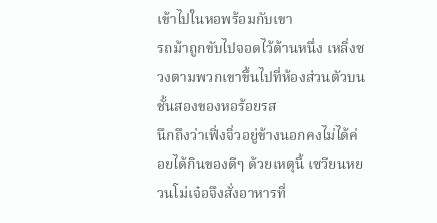เข้าไปในหอพร้อมกับเขา
รถม้าถูกขับไปจอดไว้ด้านหนึ่ง เหลิ่งซวงตามพวกเขาขึ้นไปที่ห้องส่วนตัวบนชั้นสองของหอร้อยรส
นึกถึงว่าเฟิ่งจิ่วอยู่ข้างนอกคงไม่ได้ค่อยได้กินของดีๆ ด้วยเหตุนี้ เซวียนหยวนโม่เจ๋อจึงสั่งอาหารที่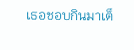เธอชอบกินมาเต็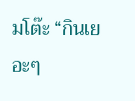มโต๊ะ “กินเยอะๆ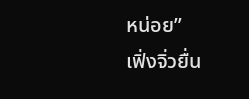หน่อย”
เฟิ่งจิ่วยื่น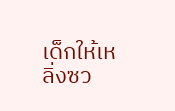เด็กให้เหลิ่งซว